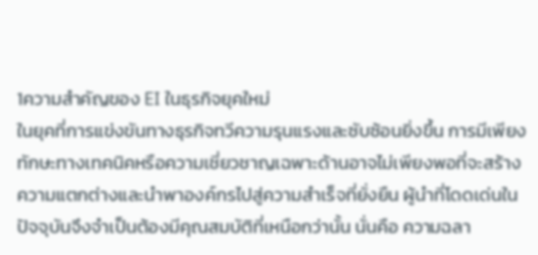1ความสำคัญของ EI ในธุรกิจยุคใหม่
ในยุคที่การแข่งขันทางธุรกิจทวีความรุนแรงและซับซ้อนยิ่งขึ้น การมีเพียงทักษะทางเทคนิคหรือความเชี่ยวชาญเฉพาะด้านอาจไม่เพียงพอที่จะสร้างความแตกต่างและนำพาองค์กรไปสู่ความสำเร็จที่ยั่งยืน ผู้นำที่โดดเด่นในปัจจุบันจึงจำเป็นต้องมีคุณสมบัติที่เหนือกว่านั้น นั่นคือ ความฉลา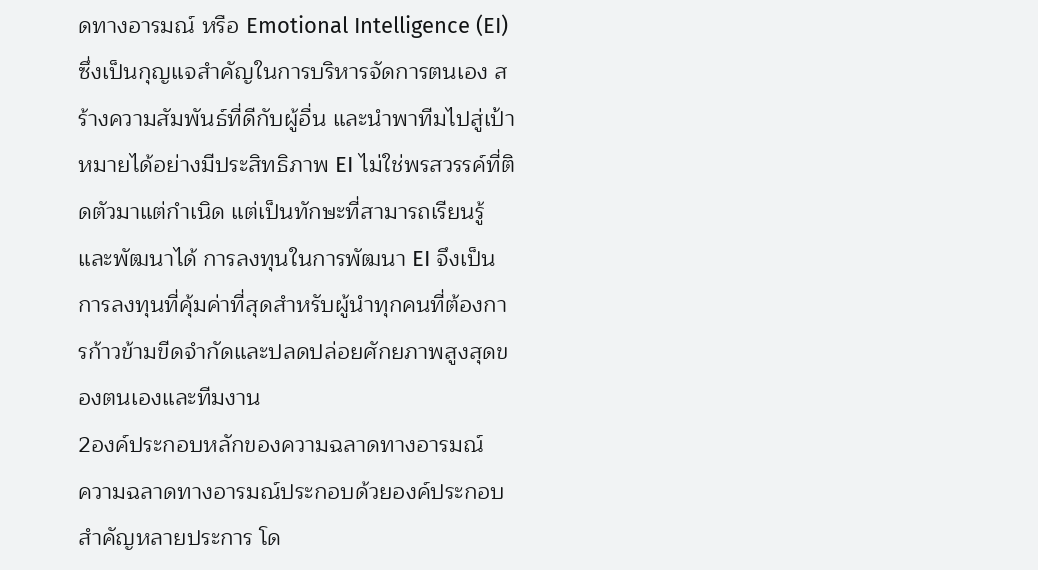ดทางอารมณ์ หรือ Emotional Intelligence (EI) ซึ่งเป็นกุญแจสำคัญในการบริหารจัดการตนเอง สร้างความสัมพันธ์ที่ดีกับผู้อื่น และนำพาทีมไปสู่เป้าหมายได้อย่างมีประสิทธิภาพ EI ไม่ใช่พรสวรรค์ที่ติดตัวมาแต่กำเนิด แต่เป็นทักษะที่สามารถเรียนรู้และพัฒนาได้ การลงทุนในการพัฒนา EI จึงเป็นการลงทุนที่คุ้มค่าที่สุดสำหรับผู้นำทุกคนที่ต้องการก้าวข้ามขีดจำกัดและปลดปล่อยศักยภาพสูงสุดของตนเองและทีมงาน
2องค์ประกอบหลักของความฉลาดทางอารมณ์
ความฉลาดทางอารมณ์ประกอบด้วยองค์ประกอบสำคัญหลายประการ โด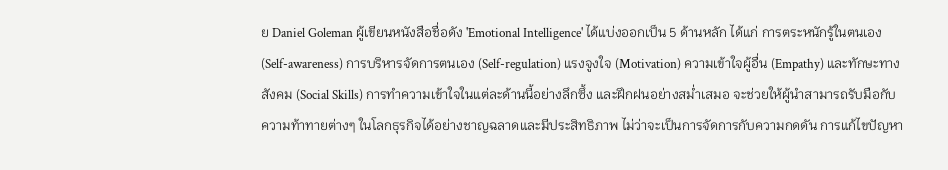ย Daniel Goleman ผู้เขียนหนังสือชื่อดัง 'Emotional Intelligence' ได้แบ่งออกเป็น 5 ด้านหลัก ได้แก่ การตระหนักรู้ในตนเอง (Self-awareness) การบริหารจัดการตนเอง (Self-regulation) แรงจูงใจ (Motivation) ความเข้าใจผู้อื่น (Empathy) และทักษะทางสังคม (Social Skills) การทำความเข้าใจในแต่ละด้านนี้อย่างลึกซึ้ง และฝึกฝนอย่างสม่ำเสมอ จะช่วยให้ผู้นำสามารถรับมือกับความท้าทายต่างๆ ในโลกธุรกิจได้อย่างชาญฉลาดและมีประสิทธิภาพ ไม่ว่าจะเป็นการจัดการกับความกดดัน การแก้ไขปัญหา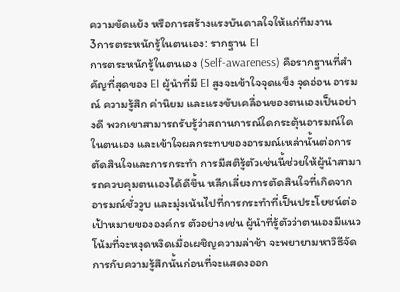ความขัดแย้ง หรือการสร้างแรงบันดาลใจให้แก่ทีมงาน
3การตระหนักรู้ในตนเอง: รากฐาน EI
การตระหนักรู้ในตนเอง (Self-awareness) คือรากฐานที่สำคัญที่สุดของ EI ผู้นำที่มี EI สูงจะเข้าใจจุดแข็ง จุดอ่อน อารมณ์ ความรู้สึก ค่านิยม และแรงขับเคลื่อนของตนเองเป็นอย่างดี พวกเขาสามารถรับรู้ว่าสถานการณ์ใดกระตุ้นอารมณ์ใดในตนเอง และเข้าใจผลกระทบของอารมณ์เหล่านั้นต่อการตัดสินใจและการกระทำ การมีสติรู้ตัวเช่นนี้ช่วยให้ผู้นำสามารถควบคุมตนเองได้ดีขึ้น หลีกเลี่ยงการตัดสินใจที่เกิดจากอารมณ์ชั่ววูบ และมุ่งเน้นไปที่การกระทำที่เป็นประโยชน์ต่อเป้าหมายขององค์กร ตัวอย่างเช่น ผู้นำที่รู้ตัวว่าตนเองมีแนวโน้มที่จะหงุดหงิดเมื่อเผชิญความล่าช้า จะพยายามหาวิธีจัดการกับความรู้สึกนั้นก่อนที่จะแสดงออก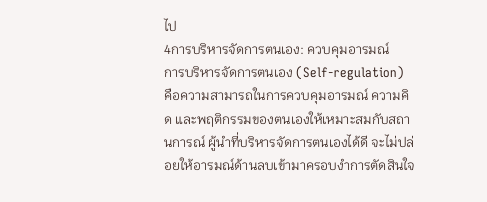ไป
4การบริหารจัดการตนเอง: ควบคุมอารมณ์
การบริหารจัดการตนเอง (Self-regulation) คือความสามารถในการควบคุมอารมณ์ ความคิด และพฤติกรรมของตนเองให้เหมาะสมกับสถานการณ์ ผู้นำที่บริหารจัดการตนเองได้ดี จะไม่ปล่อยให้อารมณ์ด้านลบเข้ามาครอบงำการตัดสินใจ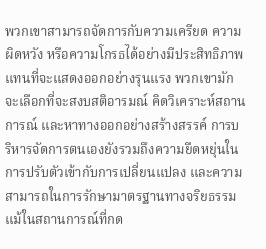พวกเขาสามารถจัดการกับความเครียด ความผิดหวัง หรือความโกรธได้อย่างมีประสิทธิภาพ แทนที่จะแสดงออกอย่างรุนแรง พวกเขามักจะเลือกที่จะสงบสติอารมณ์ คิดวิเคราะห์สถานการณ์ และหาทางออกอย่างสร้างสรรค์ การบริหารจัดการตนเองยังรวมถึงความยืดหยุ่นในการปรับตัวเข้ากับการเปลี่ยนแปลง และความสามารถในการรักษามาตรฐานทางจริยธรรม แม้ในสถานการณ์ที่กด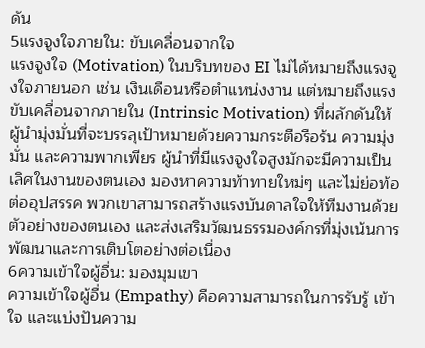ดัน
5แรงจูงใจภายใน: ขับเคลื่อนจากใจ
แรงจูงใจ (Motivation) ในบริบทของ EI ไม่ได้หมายถึงแรงจูงใจภายนอก เช่น เงินเดือนหรือตำแหน่งงาน แต่หมายถึงแรงขับเคลื่อนจากภายใน (Intrinsic Motivation) ที่ผลักดันให้ผู้นำมุ่งมั่นที่จะบรรลุเป้าหมายด้วยความกระตือรือร้น ความมุ่งมั่น และความพากเพียร ผู้นำที่มีแรงจูงใจสูงมักจะมีความเป็นเลิศในงานของตนเอง มองหาความท้าทายใหม่ๆ และไม่ย่อท้อต่ออุปสรรค พวกเขาสามารถสร้างแรงบันดาลใจให้ทีมงานด้วยตัวอย่างของตนเอง และส่งเสริมวัฒนธรรมองค์กรที่มุ่งเน้นการพัฒนาและการเติบโตอย่างต่อเนื่อง
6ความเข้าใจผู้อื่น: มองมุมเขา
ความเข้าใจผู้อื่น (Empathy) คือความสามารถในการรับรู้ เข้าใจ และแบ่งปันความ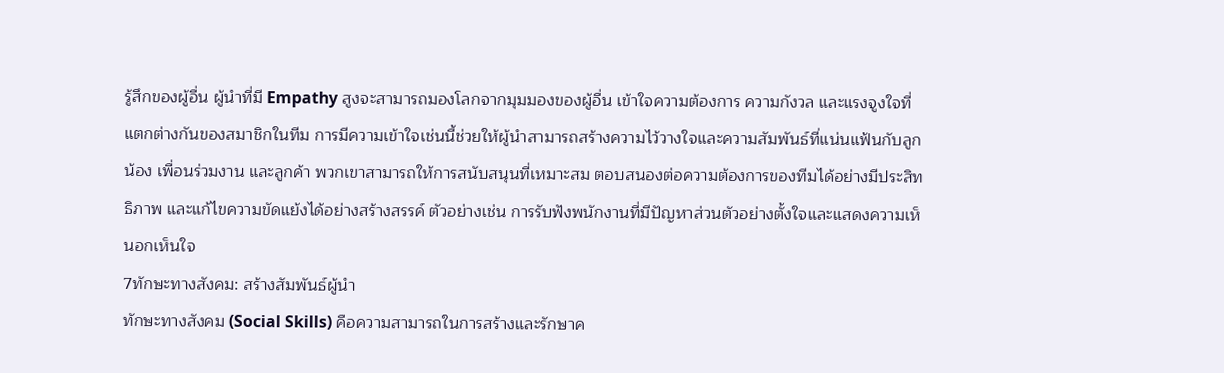รู้สึกของผู้อื่น ผู้นำที่มี Empathy สูงจะสามารถมองโลกจากมุมมองของผู้อื่น เข้าใจความต้องการ ความกังวล และแรงจูงใจที่แตกต่างกันของสมาชิกในทีม การมีความเข้าใจเช่นนี้ช่วยให้ผู้นำสามารถสร้างความไว้วางใจและความสัมพันธ์ที่แน่นแฟ้นกับลูกน้อง เพื่อนร่วมงาน และลูกค้า พวกเขาสามารถให้การสนับสนุนที่เหมาะสม ตอบสนองต่อความต้องการของทีมได้อย่างมีประสิทธิภาพ และแก้ไขความขัดแย้งได้อย่างสร้างสรรค์ ตัวอย่างเช่น การรับฟังพนักงานที่มีปัญหาส่วนตัวอย่างตั้งใจและแสดงความเห็นอกเห็นใจ
7ทักษะทางสังคม: สร้างสัมพันธ์ผู้นำ
ทักษะทางสังคม (Social Skills) คือความสามารถในการสร้างและรักษาค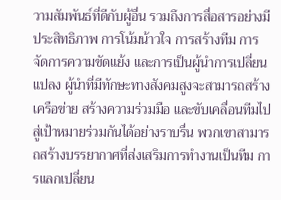วามสัมพันธ์ที่ดีกับผู้อื่น รวมถึงการสื่อสารอย่างมีประสิทธิภาพ การโน้มน้าวใจ การสร้างทีม การจัดการความขัดแย้ง และการเป็นผู้นำการเปลี่ยนแปลง ผู้นำที่มีทักษะทางสังคมสูงจะสามารถสร้างเครือข่าย สร้างความร่วมมือ และขับเคลื่อนทีมไปสู่เป้าหมายร่วมกันได้อย่างราบรื่น พวกเขาสามารถสร้างบรรยากาศที่ส่งเสริมการทำงานเป็นทีม การแลกเปลี่ยน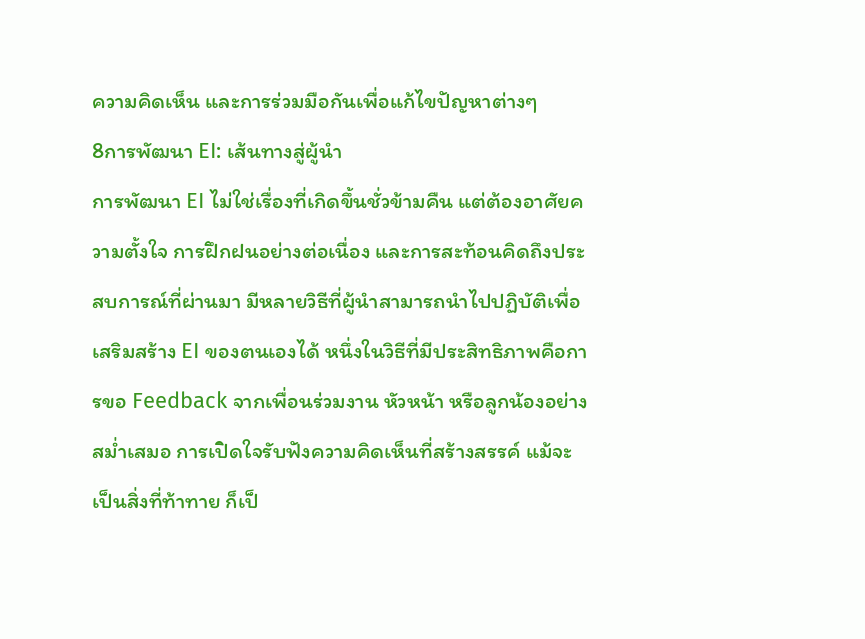ความคิดเห็น และการร่วมมือกันเพื่อแก้ไขปัญหาต่างๆ
8การพัฒนา EI: เส้นทางสู่ผู้นำ
การพัฒนา EI ไม่ใช่เรื่องที่เกิดขึ้นชั่วข้ามคืน แต่ต้องอาศัยความตั้งใจ การฝึกฝนอย่างต่อเนื่อง และการสะท้อนคิดถึงประสบการณ์ที่ผ่านมา มีหลายวิธีที่ผู้นำสามารถนำไปปฏิบัติเพื่อเสริมสร้าง EI ของตนเองได้ หนึ่งในวิธีที่มีประสิทธิภาพคือการขอ Feedback จากเพื่อนร่วมงาน หัวหน้า หรือลูกน้องอย่างสม่ำเสมอ การเปิดใจรับฟังความคิดเห็นที่สร้างสรรค์ แม้จะเป็นสิ่งที่ท้าทาย ก็เป็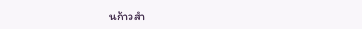นก้าวสำ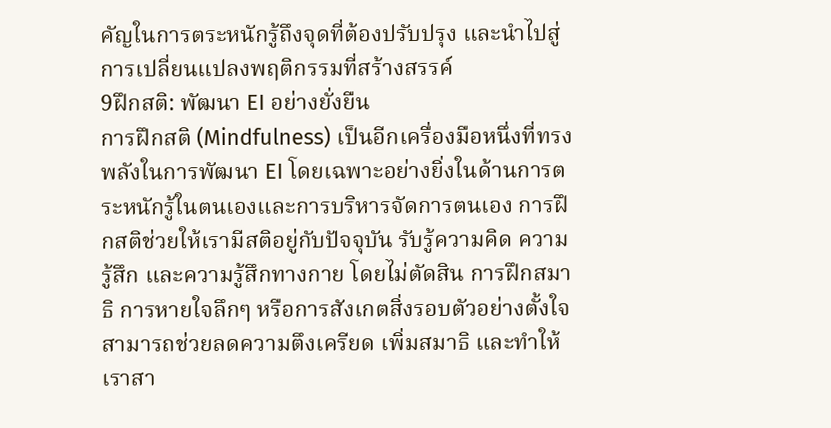คัญในการตระหนักรู้ถึงจุดที่ต้องปรับปรุง และนำไปสู่การเปลี่ยนแปลงพฤติกรรมที่สร้างสรรค์
9ฝึกสติ: พัฒนา EI อย่างยั่งยืน
การฝึกสติ (Mindfulness) เป็นอีกเครื่องมือหนึ่งที่ทรงพลังในการพัฒนา EI โดยเฉพาะอย่างยิ่งในด้านการตระหนักรู้ในตนเองและการบริหารจัดการตนเอง การฝึกสติช่วยให้เรามีสติอยู่กับปัจจุบัน รับรู้ความคิด ความรู้สึก และความรู้สึกทางกาย โดยไม่ตัดสิน การฝึกสมาธิ การหายใจลึกๆ หรือการสังเกตสิ่งรอบตัวอย่างตั้งใจ สามารถช่วยลดความตึงเครียด เพิ่มสมาธิ และทำให้เราสา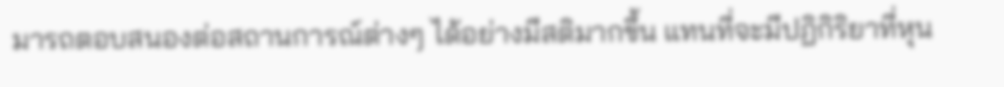มารถตอบสนองต่อสถานการณ์ต่างๆ ได้อย่างมีสติมากขึ้น แทนที่จะมีปฏิกิริยาที่หุน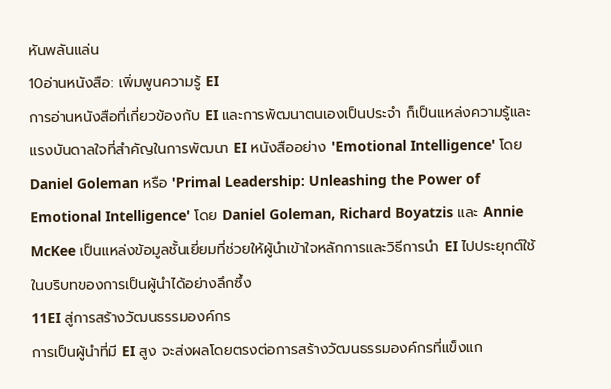หันพลันแล่น
10อ่านหนังสือ: เพิ่มพูนความรู้ EI
การอ่านหนังสือที่เกี่ยวข้องกับ EI และการพัฒนาตนเองเป็นประจำ ก็เป็นแหล่งความรู้และแรงบันดาลใจที่สำคัญในการพัฒนา EI หนังสืออย่าง 'Emotional Intelligence' โดย Daniel Goleman หรือ 'Primal Leadership: Unleashing the Power of Emotional Intelligence' โดย Daniel Goleman, Richard Boyatzis และ Annie McKee เป็นแหล่งข้อมูลชั้นเยี่ยมที่ช่วยให้ผู้นำเข้าใจหลักการและวิธีการนำ EI ไปประยุกต์ใช้ในบริบทของการเป็นผู้นำได้อย่างลึกซึ้ง
11EI สู่การสร้างวัฒนธรรมองค์กร
การเป็นผู้นำที่มี EI สูง จะส่งผลโดยตรงต่อการสร้างวัฒนธรรมองค์กรที่แข็งแก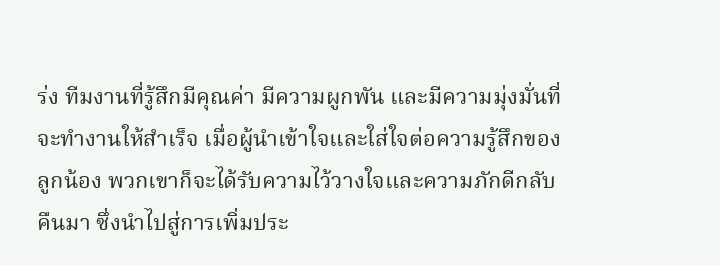ร่ง ทีมงานที่รู้สึกมีคุณค่า มีความผูกพัน และมีความมุ่งมั่นที่จะทำงานให้สำเร็จ เมื่อผู้นำเข้าใจและใส่ใจต่อความรู้สึกของลูกน้อง พวกเขาก็จะได้รับความไว้วางใจและความภักดีกลับคืนมา ซึ่งนำไปสู่การเพิ่มประ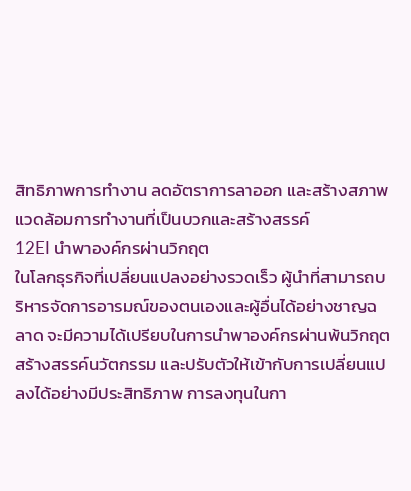สิทธิภาพการทำงาน ลดอัตราการลาออก และสร้างสภาพแวดล้อมการทำงานที่เป็นบวกและสร้างสรรค์
12EI นำพาองค์กรผ่านวิกฤต
ในโลกธุรกิจที่เปลี่ยนแปลงอย่างรวดเร็ว ผู้นำที่สามารถบริหารจัดการอารมณ์ของตนเองและผู้อื่นได้อย่างชาญฉลาด จะมีความได้เปรียบในการนำพาองค์กรผ่านพ้นวิกฤต สร้างสรรค์นวัตกรรม และปรับตัวให้เข้ากับการเปลี่ยนแปลงได้อย่างมีประสิทธิภาพ การลงทุนในกา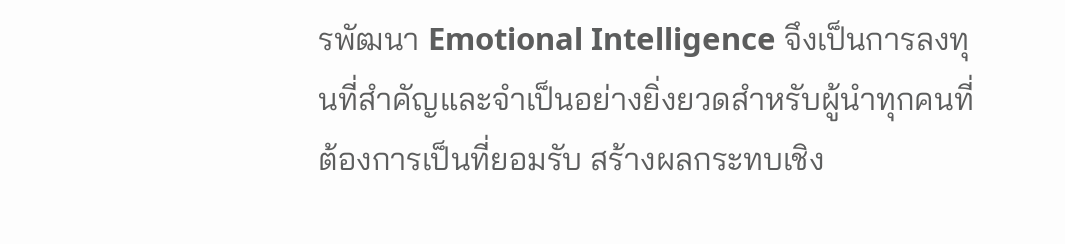รพัฒนา Emotional Intelligence จึงเป็นการลงทุนที่สำคัญและจำเป็นอย่างยิ่งยวดสำหรับผู้นำทุกคนที่ต้องการเป็นที่ยอมรับ สร้างผลกระทบเชิง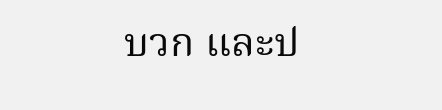บวก และป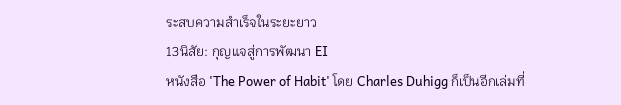ระสบความสำเร็จในระยะยาว
13นิสัย: กุญแจสู่การพัฒนา EI
หนังสือ 'The Power of Habit' โดย Charles Duhigg ก็เป็นอีกเล่มที่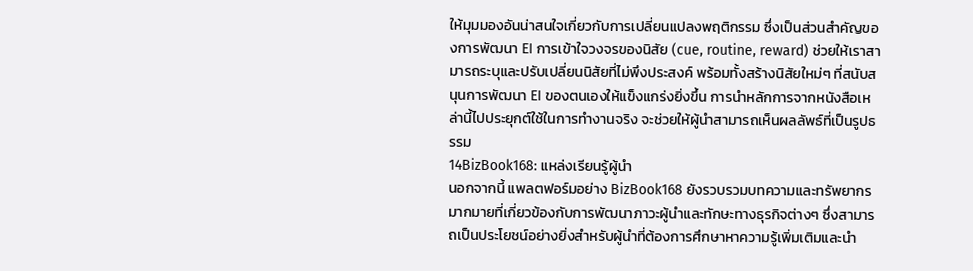ให้มุมมองอันน่าสนใจเกี่ยวกับการเปลี่ยนแปลงพฤติกรรม ซึ่งเป็นส่วนสำคัญของการพัฒนา EI การเข้าใจวงจรของนิสัย (cue, routine, reward) ช่วยให้เราสามารถระบุและปรับเปลี่ยนนิสัยที่ไม่พึงประสงค์ พร้อมทั้งสร้างนิสัยใหม่ๆ ที่สนับสนุนการพัฒนา EI ของตนเองให้แข็งแกร่งยิ่งขึ้น การนำหลักการจากหนังสือเหล่านี้ไปประยุกต์ใช้ในการทำงานจริง จะช่วยให้ผู้นำสามารถเห็นผลลัพธ์ที่เป็นรูปธรรม
14BizBook168: แหล่งเรียนรู้ผู้นำ
นอกจากนี้ แพลตฟอร์มอย่าง BizBook168 ยังรวบรวมบทความและทรัพยากรมากมายที่เกี่ยวข้องกับการพัฒนาภาวะผู้นำและทักษะทางธุรกิจต่างๆ ซึ่งสามารถเป็นประโยชน์อย่างยิ่งสำหรับผู้นำที่ต้องการศึกษาหาความรู้เพิ่มเติมและนำ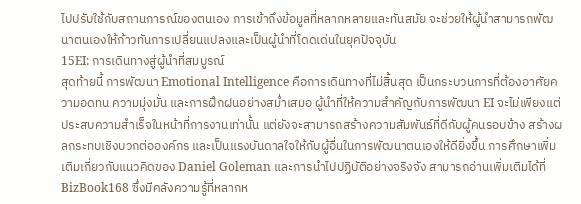ไปปรับใช้กับสถานการณ์ของตนเอง การเข้าถึงข้อมูลที่หลากหลายและทันสมัย จะช่วยให้ผู้นำสามารถพัฒนาตนเองให้ก้าวทันการเปลี่ยนแปลงและเป็นผู้นำที่โดดเด่นในยุคปัจจุบัน
15EI: การเดินทางสู่ผู้นำที่สมบูรณ์
สุดท้ายนี้ การพัฒนา Emotional Intelligence คือการเดินทางที่ไม่สิ้นสุด เป็นกระบวนการที่ต้องอาศัยความอดทน ความมุ่งมั่น และการฝึกฝนอย่างสม่ำเสมอ ผู้นำที่ให้ความสำคัญกับการพัฒนา EI จะไม่เพียงแต่ประสบความสำเร็จในหน้าที่การงานเท่านั้น แต่ยังจะสามารถสร้างความสัมพันธ์ที่ดีกับผู้คนรอบข้าง สร้างผลกระทบเชิงบวกต่อองค์กร และเป็นแรงบันดาลใจให้กับผู้อื่นในการพัฒนาตนเองให้ดียิ่งขึ้น การศึกษาเพิ่มเติมเกี่ยวกับแนวคิดของ Daniel Goleman และการนำไปปฏิบัติอย่างจริงจัง สามารถอ่านเพิ่มเติมได้ที่ BizBook168 ซึ่งมีคลังความรู้ที่หลากห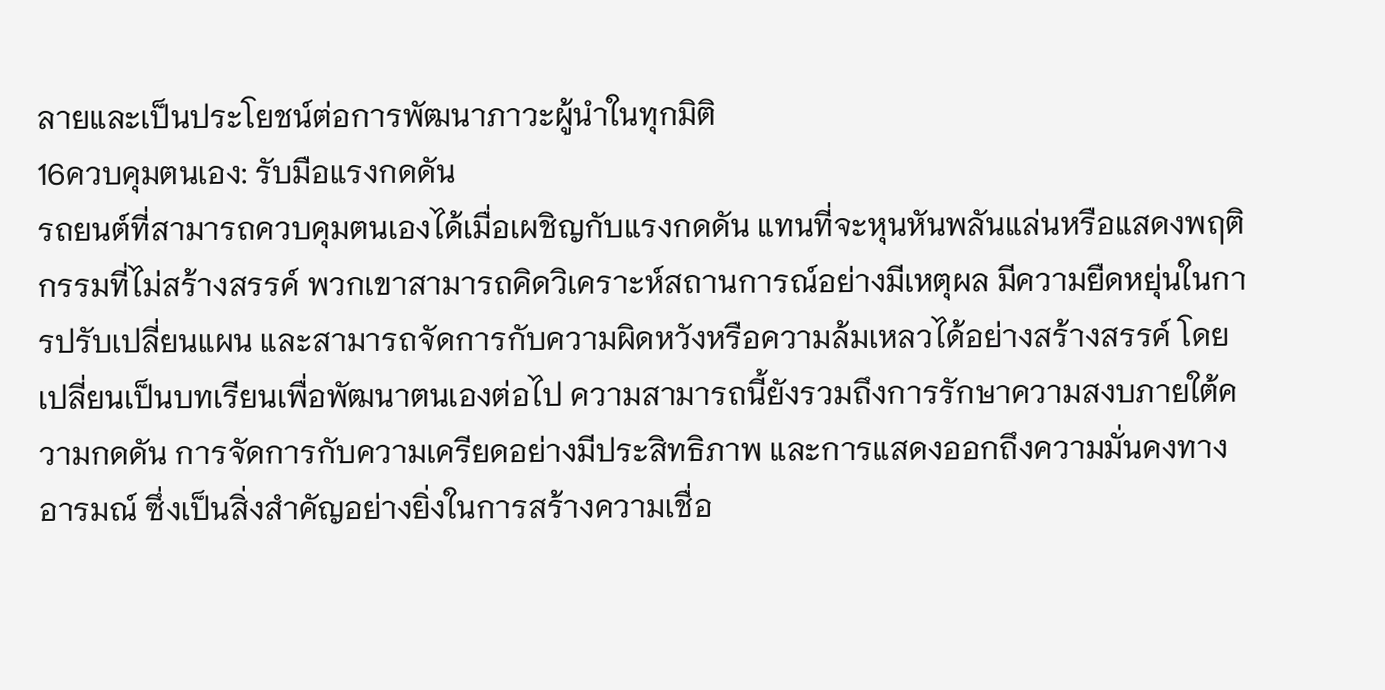ลายและเป็นประโยชน์ต่อการพัฒนาภาวะผู้นำในทุกมิติ
16ควบคุมตนเอง: รับมือแรงกดดัน
รถยนต์ที่สามารถควบคุมตนเองได้เมื่อเผชิญกับแรงกดดัน แทนที่จะหุนหันพลันแล่นหรือแสดงพฤติกรรมที่ไม่สร้างสรรค์ พวกเขาสามารถคิดวิเคราะห์สถานการณ์อย่างมีเหตุผล มีความยืดหยุ่นในการปรับเปลี่ยนแผน และสามารถจัดการกับความผิดหวังหรือความล้มเหลวได้อย่างสร้างสรรค์ โดยเปลี่ยนเป็นบทเรียนเพื่อพัฒนาตนเองต่อไป ความสามารถนี้ยังรวมถึงการรักษาความสงบภายใต้ความกดดัน การจัดการกับความเครียดอย่างมีประสิทธิภาพ และการแสดงออกถึงความมั่นคงทางอารมณ์ ซึ่งเป็นสิ่งสำคัญอย่างยิ่งในการสร้างความเชื่อ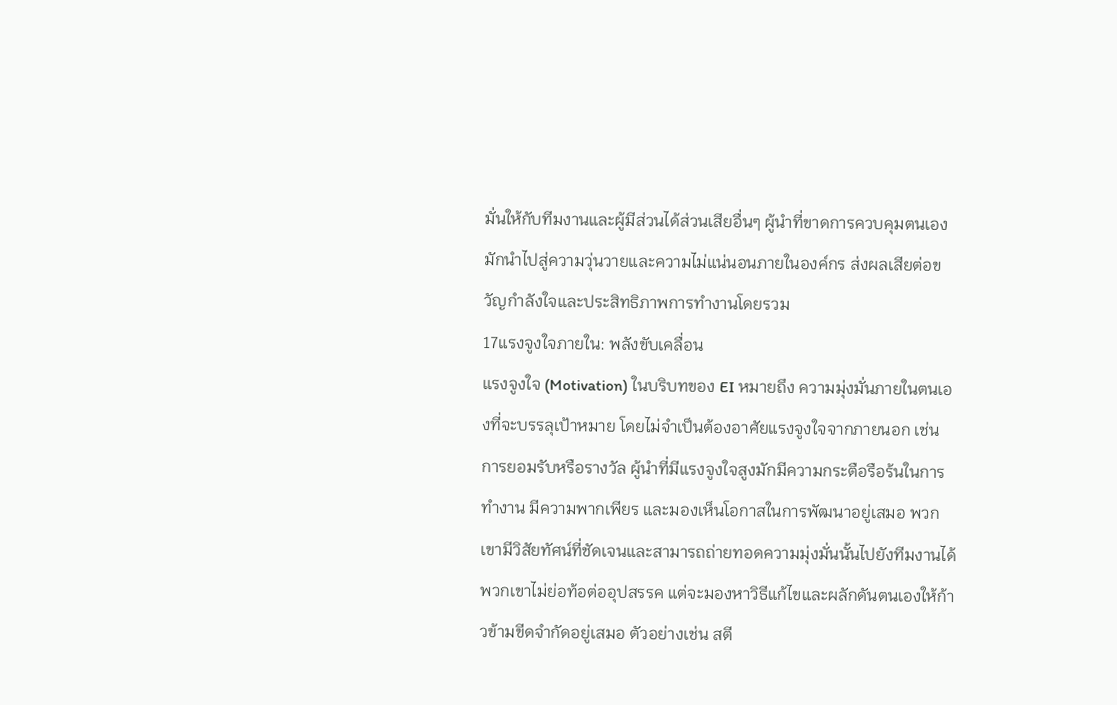มั่นให้กับทีมงานและผู้มีส่วนได้ส่วนเสียอื่นๆ ผู้นำที่ขาดการควบคุมตนเองมักนำไปสู่ความวุ่นวายและความไม่แน่นอนภายในองค์กร ส่งผลเสียต่อขวัญกำลังใจและประสิทธิภาพการทำงานโดยรวม
17แรงจูงใจภายใน: พลังขับเคลื่อน
แรงจูงใจ (Motivation) ในบริบทของ EI หมายถึง ความมุ่งมั่นภายในตนเองที่จะบรรลุเป้าหมาย โดยไม่จำเป็นต้องอาศัยแรงจูงใจจากภายนอก เช่น การยอมรับหรือรางวัล ผู้นำที่มีแรงจูงใจสูงมักมีความกระตือรือร้นในการทำงาน มีความพากเพียร และมองเห็นโอกาสในการพัฒนาอยู่เสมอ พวกเขามีวิสัยทัศน์ที่ชัดเจนและสามารถถ่ายทอดความมุ่งมั่นนั้นไปยังทีมงานได้ พวกเขาไม่ย่อท้อต่ออุปสรรค แต่จะมองหาวิธีแก้ไขและผลักดันตนเองให้ก้าวข้ามขีดจำกัดอยู่เสมอ ตัวอย่างเช่น สตี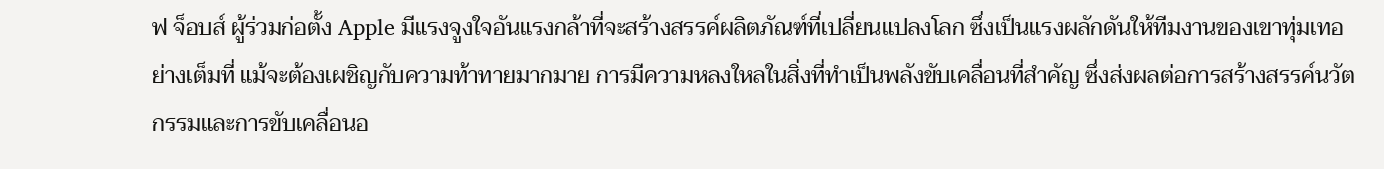ฟ จ็อบส์ ผู้ร่วมก่อตั้ง Apple มีแรงจูงใจอันแรงกล้าที่จะสร้างสรรค์ผลิตภัณฑ์ที่เปลี่ยนแปลงโลก ซึ่งเป็นแรงผลักดันให้ทีมงานของเขาทุ่มเทอย่างเต็มที่ แม้จะต้องเผชิญกับความท้าทายมากมาย การมีความหลงใหลในสิ่งที่ทำเป็นพลังขับเคลื่อนที่สำคัญ ซึ่งส่งผลต่อการสร้างสรรค์นวัตกรรมและการขับเคลื่อนอ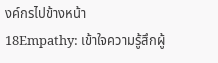งค์กรไปข้างหน้า
18Empathy: เข้าใจความรู้สึกผู้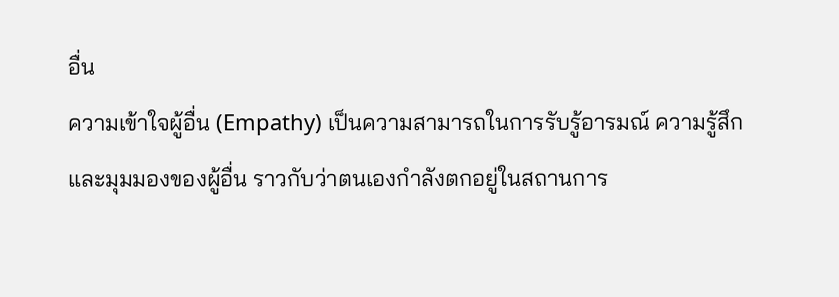อื่น
ความเข้าใจผู้อื่น (Empathy) เป็นความสามารถในการรับรู้อารมณ์ ความรู้สึก และมุมมองของผู้อื่น ราวกับว่าตนเองกำลังตกอยู่ในสถานการ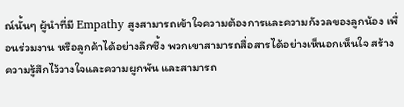ณ์นั้นๆ ผู้นำที่มี Empathy สูงสามารถเข้าใจความต้องการและความกังวลของลูกน้อง เพื่อนร่วมงาน หรือลูกค้าได้อย่างลึกซึ้ง พวกเขาสามารถสื่อสารได้อย่างเห็นอกเห็นใจ สร้างความรู้สึกไว้วางใจและความผูกพัน และสามารถ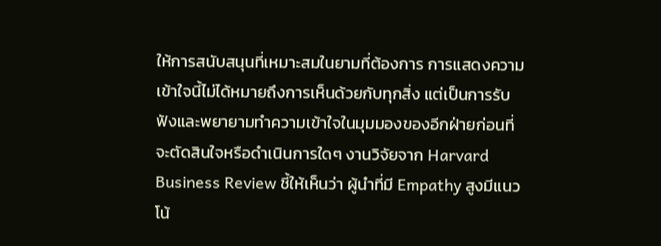ให้การสนับสนุนที่เหมาะสมในยามที่ต้องการ การแสดงความเข้าใจนี้ไม่ได้หมายถึงการเห็นด้วยกับทุกสิ่ง แต่เป็นการรับฟังและพยายามทำความเข้าใจในมุมมองของอีกฝ่ายก่อนที่จะตัดสินใจหรือดำเนินการใดๆ งานวิจัยจาก Harvard Business Review ชี้ให้เห็นว่า ผู้นำที่มี Empathy สูงมีแนวโน้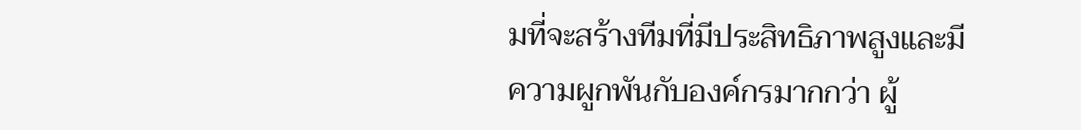มที่จะสร้างทีมที่มีประสิทธิภาพสูงและมีความผูกพันกับองค์กรมากกว่า ผู้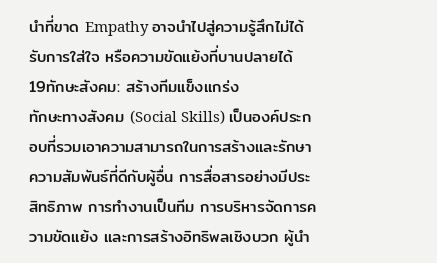นำที่ขาด Empathy อาจนำไปสู่ความรู้สึกไม่ได้รับการใส่ใจ หรือความขัดแย้งที่บานปลายได้
19ทักษะสังคม: สร้างทีมแข็งแกร่ง
ทักษะทางสังคม (Social Skills) เป็นองค์ประกอบที่รวมเอาความสามารถในการสร้างและรักษาความสัมพันธ์ที่ดีกับผู้อื่น การสื่อสารอย่างมีประสิทธิภาพ การทำงานเป็นทีม การบริหารจัดการความขัดแย้ง และการสร้างอิทธิพลเชิงบวก ผู้นำ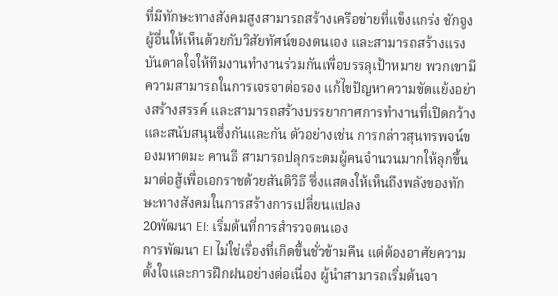ที่มีทักษะทางสังคมสูงสามารถสร้างเครือข่ายที่แข็งแกร่ง ชักจูงผู้อื่นให้เห็นด้วยกับวิสัยทัศน์ของตนเอง และสามารถสร้างแรงบันดาลใจให้ทีมงานทำงานร่วมกันเพื่อบรรลุเป้าหมาย พวกเขามีความสามารถในการเจรจาต่อรอง แก้ไขปัญหาความขัดแย้งอย่างสร้างสรรค์ และสามารถสร้างบรรยากาศการทำงานที่เปิดกว้างและสนับสนุนซึ่งกันและกัน ตัวอย่างเช่น การกล่าวสุนทรพจน์ของมหาตมะ คานธี สามารถปลุกระดมผู้คนจำนวนมากให้ลุกขึ้นมาต่อสู้เพื่อเอกราชด้วยสันติวิธี ซึ่งแสดงให้เห็นถึงพลังของทักษะทางสังคมในการสร้างการเปลี่ยนแปลง
20พัฒนา EI: เริ่มต้นที่การสำรวจตนเอง
การพัฒนา EI ไม่ใช่เรื่องที่เกิดขึ้นชั่วข้ามคืน แต่ต้องอาศัยความตั้งใจและการฝึกฝนอย่างต่อเนื่อง ผู้นำสามารถเริ่มต้นจา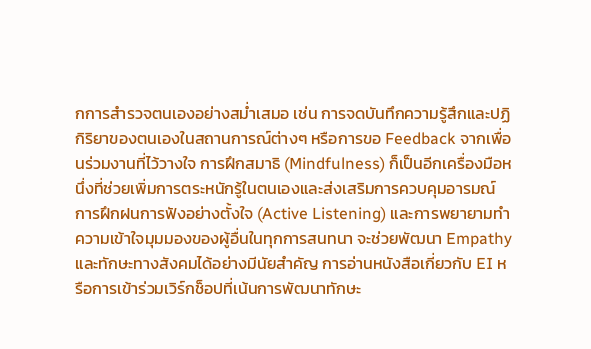กการสำรวจตนเองอย่างสม่ำเสมอ เช่น การจดบันทึกความรู้สึกและปฏิกิริยาของตนเองในสถานการณ์ต่างๆ หรือการขอ Feedback จากเพื่อนร่วมงานที่ไว้วางใจ การฝึกสมาธิ (Mindfulness) ก็เป็นอีกเครื่องมือหนึ่งที่ช่วยเพิ่มการตระหนักรู้ในตนเองและส่งเสริมการควบคุมอารมณ์ การฝึกฝนการฟังอย่างตั้งใจ (Active Listening) และการพยายามทำความเข้าใจมุมมองของผู้อื่นในทุกการสนทนา จะช่วยพัฒนา Empathy และทักษะทางสังคมได้อย่างมีนัยสำคัญ การอ่านหนังสือเกี่ยวกับ EI หรือการเข้าร่วมเวิร์กช็อปที่เน้นการพัฒนาทักษะ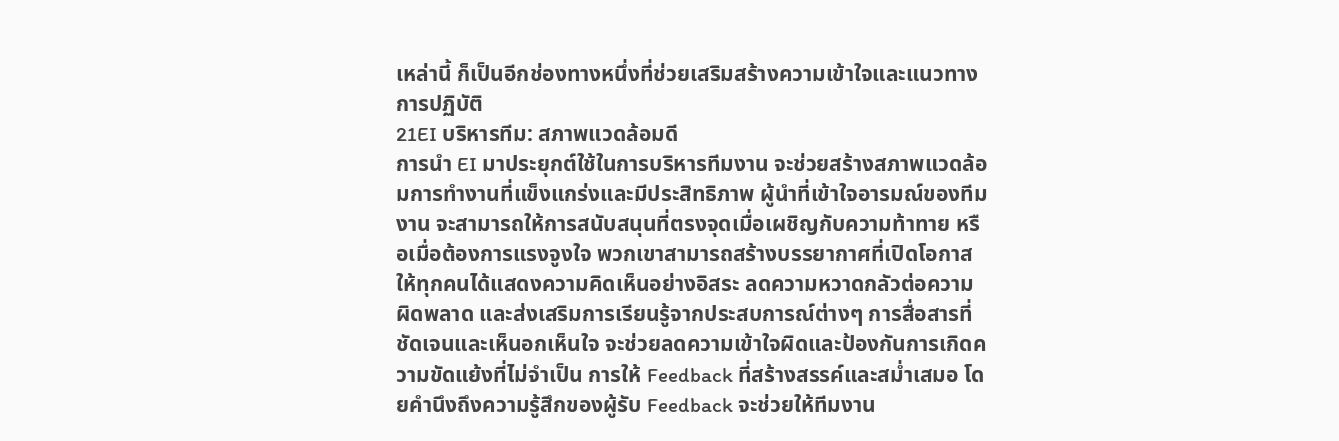เหล่านี้ ก็เป็นอีกช่องทางหนึ่งที่ช่วยเสริมสร้างความเข้าใจและแนวทางการปฏิบัติ
21EI บริหารทีม: สภาพแวดล้อมดี
การนำ EI มาประยุกต์ใช้ในการบริหารทีมงาน จะช่วยสร้างสภาพแวดล้อมการทำงานที่แข็งแกร่งและมีประสิทธิภาพ ผู้นำที่เข้าใจอารมณ์ของทีมงาน จะสามารถให้การสนับสนุนที่ตรงจุดเมื่อเผชิญกับความท้าทาย หรือเมื่อต้องการแรงจูงใจ พวกเขาสามารถสร้างบรรยากาศที่เปิดโอกาสให้ทุกคนได้แสดงความคิดเห็นอย่างอิสระ ลดความหวาดกลัวต่อความผิดพลาด และส่งเสริมการเรียนรู้จากประสบการณ์ต่างๆ การสื่อสารที่ชัดเจนและเห็นอกเห็นใจ จะช่วยลดความเข้าใจผิดและป้องกันการเกิดความขัดแย้งที่ไม่จำเป็น การให้ Feedback ที่สร้างสรรค์และสม่ำเสมอ โดยคำนึงถึงความรู้สึกของผู้รับ Feedback จะช่วยให้ทีมงาน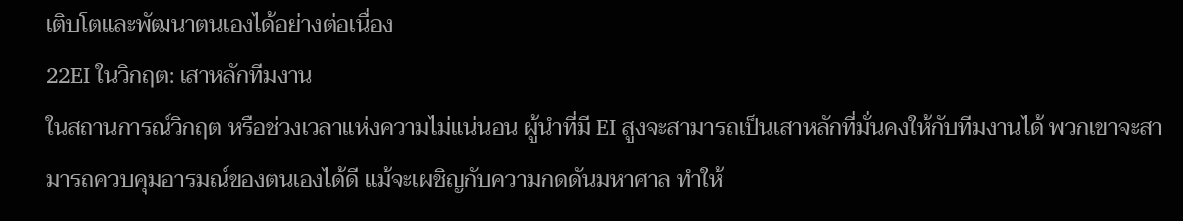เติบโตและพัฒนาตนเองได้อย่างต่อเนื่อง
22EI ในวิกฤต: เสาหลักทีมงาน
ในสถานการณ์วิกฤต หรือช่วงเวลาแห่งความไม่แน่นอน ผู้นำที่มี EI สูงจะสามารถเป็นเสาหลักที่มั่นคงให้กับทีมงานได้ พวกเขาจะสามารถควบคุมอารมณ์ของตนเองได้ดี แม้จะเผชิญกับความกดดันมหาศาล ทำให้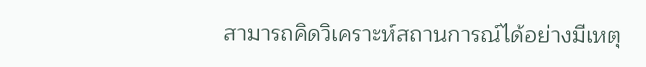สามารถคิดวิเคราะห์สถานการณ์ได้อย่างมีเหตุ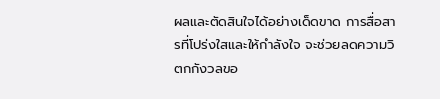ผลและตัดสินใจได้อย่างเด็ดขาด การสื่อสารที่โปร่งใสและให้กำลังใจ จะช่วยลดความวิตกกังวลขอ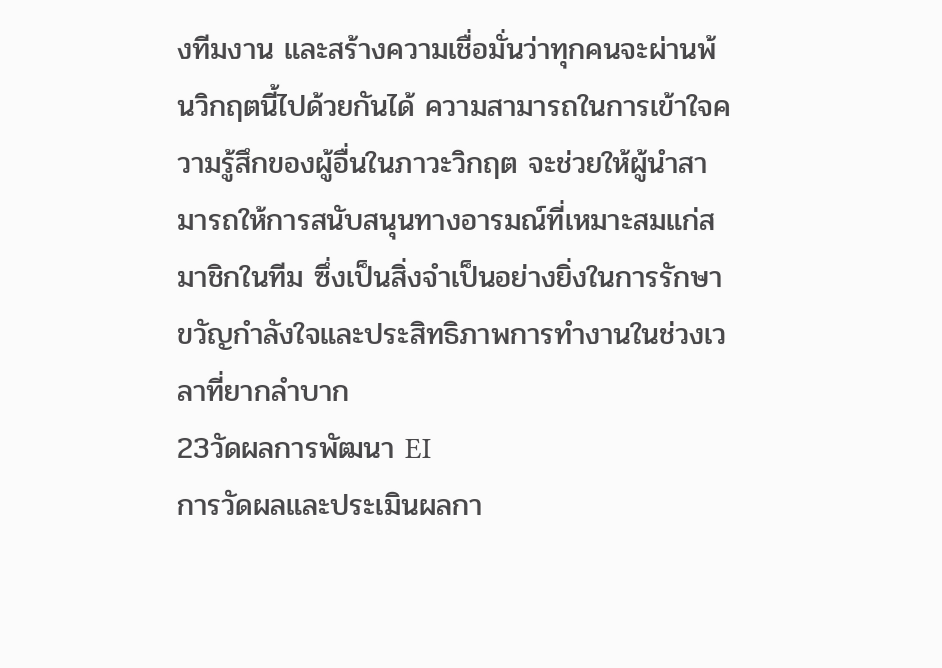งทีมงาน และสร้างความเชื่อมั่นว่าทุกคนจะผ่านพ้นวิกฤตนี้ไปด้วยกันได้ ความสามารถในการเข้าใจความรู้สึกของผู้อื่นในภาวะวิกฤต จะช่วยให้ผู้นำสามารถให้การสนับสนุนทางอารมณ์ที่เหมาะสมแก่สมาชิกในทีม ซึ่งเป็นสิ่งจำเป็นอย่างยิ่งในการรักษาขวัญกำลังใจและประสิทธิภาพการทำงานในช่วงเวลาที่ยากลำบาก
23วัดผลการพัฒนา EI
การวัดผลและประเมินผลกา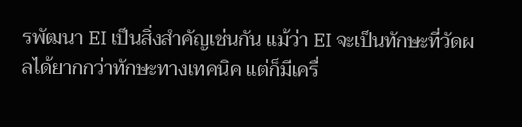รพัฒนา EI เป็นสิ่งสำคัญเช่นกัน แม้ว่า EI จะเป็นทักษะที่วัดผลได้ยากกว่าทักษะทางเทคนิค แต่ก็มีเครื่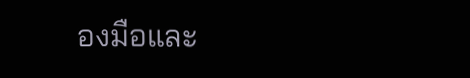องมือและ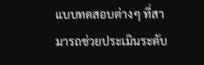แบบทดสอบต่างๆ ที่สามารถช่วยประเมินระดับ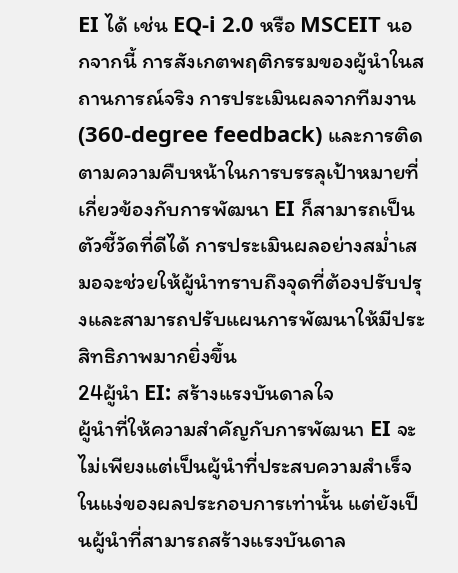EI ได้ เช่น EQ-i 2.0 หรือ MSCEIT นอกจากนี้ การสังเกตพฤติกรรมของผู้นำในสถานการณ์จริง การประเมินผลจากทีมงาน (360-degree feedback) และการติดตามความคืบหน้าในการบรรลุเป้าหมายที่เกี่ยวข้องกับการพัฒนา EI ก็สามารถเป็นตัวชี้วัดที่ดีได้ การประเมินผลอย่างสม่ำเสมอจะช่วยให้ผู้นำทราบถึงจุดที่ต้องปรับปรุงและสามารถปรับแผนการพัฒนาให้มีประสิทธิภาพมากยิ่งขึ้น
24ผู้นำ EI: สร้างแรงบันดาลใจ
ผู้นำที่ให้ความสำคัญกับการพัฒนา EI จะไม่เพียงแต่เป็นผู้นำที่ประสบความสำเร็จในแง่ของผลประกอบการเท่านั้น แต่ยังเป็นผู้นำที่สามารถสร้างแรงบันดาล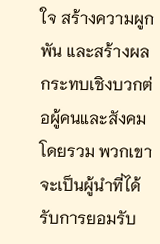ใจ สร้างความผูกพัน และสร้างผลกระทบเชิงบวกต่อผู้คนและสังคมโดยรวม พวกเขาจะเป็นผู้นำที่ได้รับการยอมรับ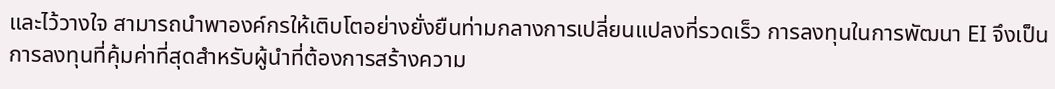และไว้วางใจ สามารถนำพาองค์กรให้เติบโตอย่างยั่งยืนท่ามกลางการเปลี่ยนแปลงที่รวดเร็ว การลงทุนในการพัฒนา EI จึงเป็นการลงทุนที่คุ้มค่าที่สุดสำหรับผู้นำที่ต้องการสร้างความ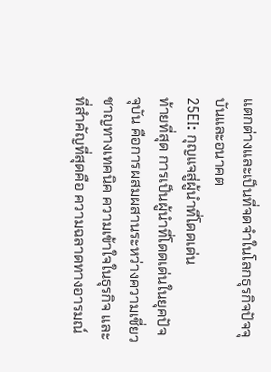แตกต่างและเป็นที่จดจำในโลกธุรกิจปัจจุบันและอนาคต
25EI: กุญแจสู่ผู้นำที่โดดเด่น
ท้ายที่สุด การเป็นผู้นำที่โดดเด่นในยุคปัจจุบัน คือการผสมผสานระหว่างความเชี่ยวชาญทางเทคนิค ความเข้าใจในธุรกิจ และที่สำคัญที่สุดคือ ความฉลาดทางอารมณ์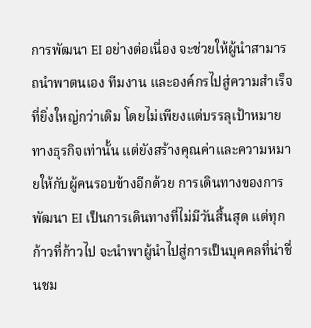การพัฒนา EI อย่างต่อเนื่อง จะช่วยให้ผู้นำสามารถนำพาตนเอง ทีมงาน และองค์กรไปสู่ความสำเร็จที่ยิ่งใหญ่กว่าเดิม โดยไม่เพียงแต่บรรลุเป้าหมายทางธุรกิจเท่านั้น แต่ยังสร้างคุณค่าและความหมายให้กับผู้คนรอบข้างอีกด้วย การเดินทางของการพัฒนา EI เป็นการเดินทางที่ไม่มีวันสิ้นสุด แต่ทุกก้าวที่ก้าวไป จะนำพาผู้นำไปสู่การเป็นบุคคลที่น่าชื่นชม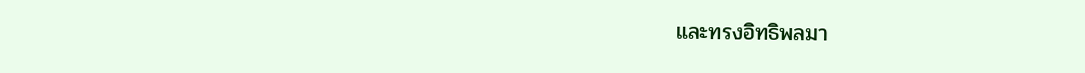และทรงอิทธิพลมา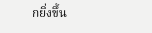กยิ่งขึ้น